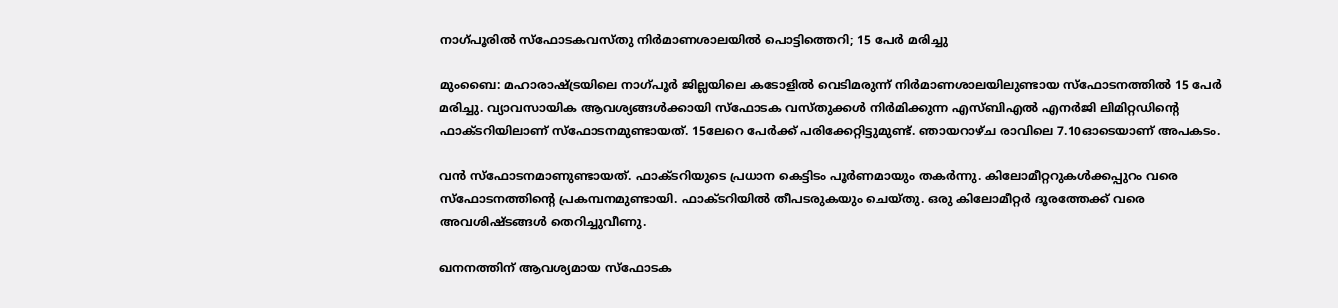നാഗ്പൂരില്‍ സ്‌ഫോടകവസ്തു നിര്‍മാണശാലയില്‍ പൊട്ടിത്തെറി; 15 പേര്‍ മരിച്ചു

മുംബൈ: മഹാരാഷ്ട്രയിലെ നാഗ്പൂര്‍ ജില്ലയിലെ കടോളില്‍ വെടിമരുന്ന് നിര്‍മാണശാലയിലുണ്ടായ സ്‌ഫോടനത്തില്‍ 15 പേര്‍ മരിച്ചു. വ്യാവസായിക ആവശ്യങ്ങള്‍ക്കായി സ്‌ഫോടക വസ്തുക്കള്‍ നിര്‍മിക്കുന്ന എസ്ബിഎല്‍ എനര്‍ജി ലിമിറ്റഡിന്റെ ഫാക്ടറിയിലാണ് സ്‌ഫോടനമുണ്ടായത്. 15ലേറെ പേര്‍ക്ക് പരിക്കേറ്റിട്ടുമുണ്ട്. ഞായറാഴ്ച രാവിലെ 7.10ഓടെയാണ് അപകടം.

വന്‍ സ്‌ഫോടനമാണുണ്ടായത്. ഫാക്ടറിയുടെ പ്രധാന കെട്ടിടം പൂര്‍ണമായും തകര്‍ന്നു. കിലോമീറ്ററുകള്‍ക്കപ്പുറം വരെ സ്‌ഫോടനത്തിന്റെ പ്രകമ്പനമുണ്ടായി. ഫാക്ടറിയില്‍ തീപടരുകയും ചെയ്തു. ഒരു കിലോമീറ്റര്‍ ദൂരത്തേക്ക് വരെ അവശിഷ്ടങ്ങള്‍ തെറിച്ചുവീണു.

ഖനനത്തിന് ആവശ്യമായ സ്‌ഫോടക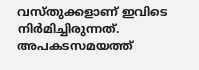വസ്തുക്കളാണ് ഇവിടെ നിര്‍മിച്ചിരുന്നത്. അപകടസമയത്ത്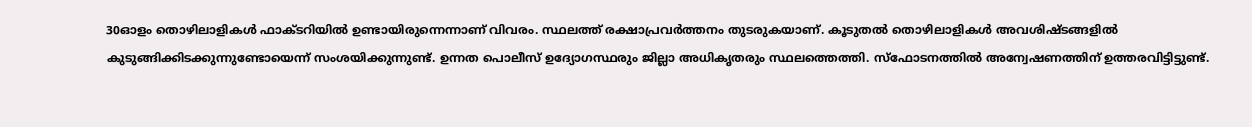30ഓളം തൊഴിലാളികള്‍ ഫാക്ടറിയില്‍ ഉണ്ടായിരുന്നെന്നാണ് വിവരം. സ്ഥലത്ത് രക്ഷാപ്രവര്‍ത്തനം തുടരുകയാണ്. കൂടുതല്‍ തൊഴിലാളികള്‍ അവശിഷ്ടങ്ങളില്‍ കുടുങ്ങിക്കിടക്കുന്നുണ്ടോയെന്ന് സംശയിക്കുന്നുണ്ട്. ഉന്നത പൊലീസ് ഉദ്യോഗസ്ഥരും ജില്ലാ അധികൃതരും സ്ഥലത്തെത്തി. സ്‌ഫോടനത്തില്‍ അന്വേഷണത്തിന് ഉത്തരവിട്ടിട്ടുണ്ട്.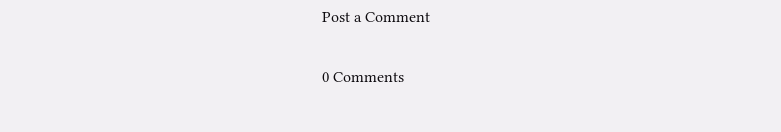Post a Comment

0 Comments